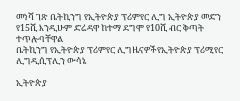መነሻ ገጽ ቤትኪንግ የኢትዮጵያ ፕሪምየር ሊግ ኢትዮጵያ መድን የ15ሺ እንዲሁም ድሬዳዋ ከተማ ደግሞ የ10ሺ ብር ቅጣት ተጥሎባቸዋል
ቤትኪንግ የኢትዮጵያ ፕሪምየር ሊግዜናዎችየኢትዮጵያ ፕሪሚየር ሊግዲሲፕሊን ውሳኔ

ኢትዮጵያ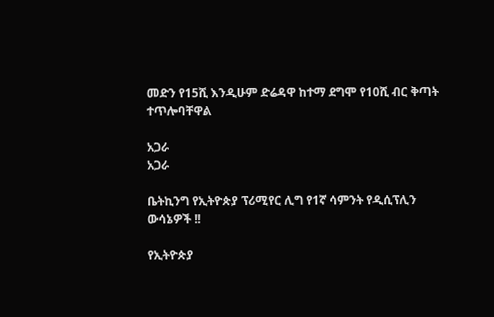መድን የ15ሺ እንዲሁም ድሬዳዋ ከተማ ደግሞ የ10ሺ ብር ቅጣት ተጥሎባቸዋል

አጋራ
አጋራ

ቤትኪንግ የኢትዮጵያ ፕሪሚየር ሊግ የ1ኛ ሳምንት የዲሲፕሊን ውሳኔዎች !!

የኢትዮጵያ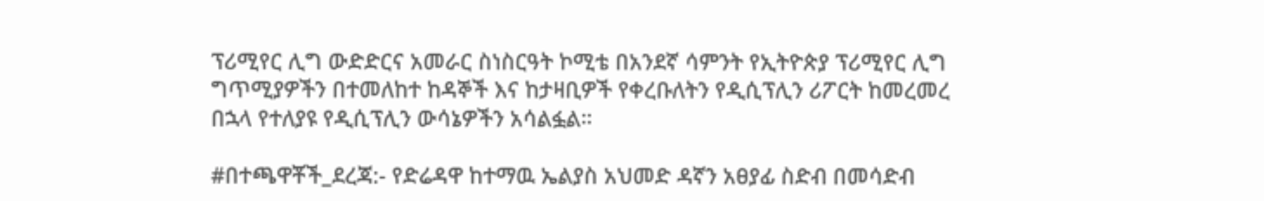ፕሪሚየር ሊግ ውድድርና አመራር ስነስርዓት ኮሚቴ በአንደኛ ሳምንት የኢትዮጵያ ፕሪሚየር ሊግ ግጥሚያዎችን በተመለከተ ከዳኞች እና ከታዛቢዎች የቀረቡለትን የዲሲፕሊን ሪፖርት ከመረመረ በኋላ የተለያዩ የዲሲፕሊን ውሳኔዎችን አሳልፏል።

#በተጫዋቾች_ደረጃ:- የድሬዳዋ ከተማዉ ኤልያስ አህመድ ዳኛን አፀያፊ ስድብ በመሳድብ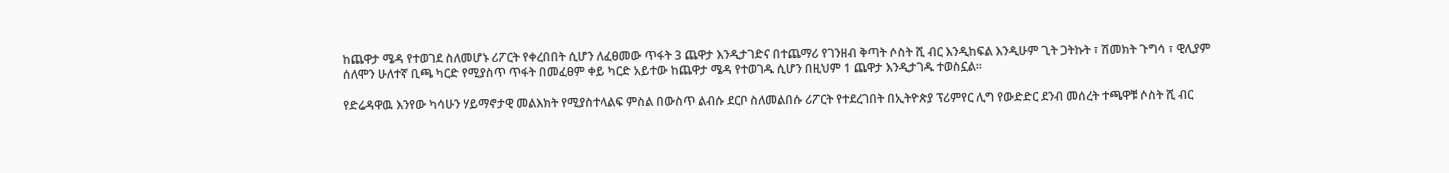ከጨዋታ ሜዳ የተወገደ ስለመሆኑ ሪፖርት የቀረበበት ሲሆን ለፈፀመው ጥፋት 3 ጨዋታ እንዲታገድና በተጨማሪ የገንዘብ ቅጣት ሶስት ሺ ብር እንዲከፍል እንዲሁም ጊት ጋትኩት ፣ ሽመክት ጉግሳ ፣ ዊሊያም ሰለሞን ሁለተኛ ቢጫ ካርድ የሚያስጥ ጥፋት በመፈፀም ቀይ ካርድ አይተው ከጨዋታ ሜዳ የተወገዱ ሲሆን በዚህም 1 ጨዋታ እንዲታገዱ ተወስኗል።

የድሬዳዋዉ እንየው ካሳሁን ሃይማኖታዊ መልእክት የሚያስተላልፍ ምስል በውስጥ ልብሱ ደርቦ ስለመልበሱ ሪፖርት የተደረገበት በኢትዮጵያ ፕሪምየር ሊግ የውድድር ደንብ መሰረት ተጫዋቹ ሶስት ሺ ብር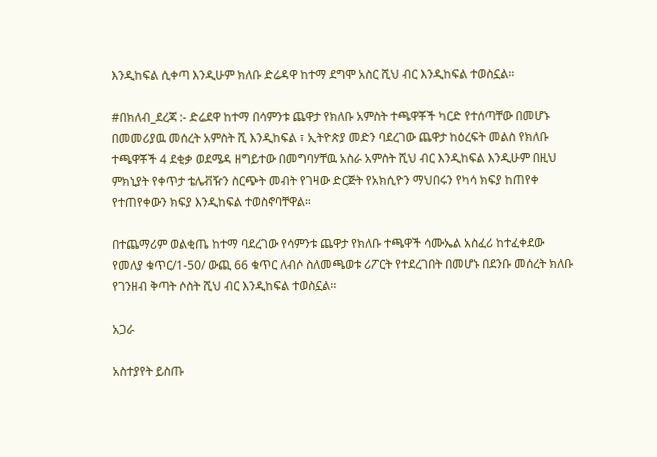እንዲከፍል ሲቀጣ እንዲሁም ክለቡ ድሬዳዋ ከተማ ደግሞ አስር ሺህ ብር እንዲከፍል ተወስኗል።

#በክለብ_ደረጃ :- ድሬደዋ ከተማ በሳምንቱ ጨዋታ የክለቡ አምስት ተጫዋቾች ካርድ የተሰጣቸው በመሆኑ በመመሪያዉ መሰረት አምስት ሺ እንዲከፍል ፣ ኢትዮጵያ መድን ባደረገው ጨዋታ ከዕረፍት መልስ የክለቡ ተጫዋቾች 4 ደቂቃ ወደሜዳ ዘግይተው በመግባሃቸዉ አስራ አምስት ሺህ ብር እንዲከፍል እንዲሁም በዚህ ምክኒያት የቀጥታ ቴሌቭዥን ስርጭት መብት የገዛው ድርጅት የአክሲዮን ማህበሩን የካሳ ክፍያ ከጠየቀ የተጠየቀውን ክፍያ እንዲከፍል ተወስኖባቸዋል።

በተጨማሪም ወልቂጤ ከተማ ባደረገው የሳምንቱ ጨዋታ የክለቡ ተጫዋች ሳሙኤል አስፈሪ ከተፈቀደው የመለያ ቁጥር/1-50/ ውጪ 66 ቁጥር ለብሶ ስለመጫወቱ ሪፖርት የተደረገበት በመሆኑ በደንቡ መሰረት ክለቡ የገንዘብ ቅጣት ሶስት ሺህ ብር እንዲከፍል ተወስኗል፡፡

አጋራ

አስተያየት ይስጡ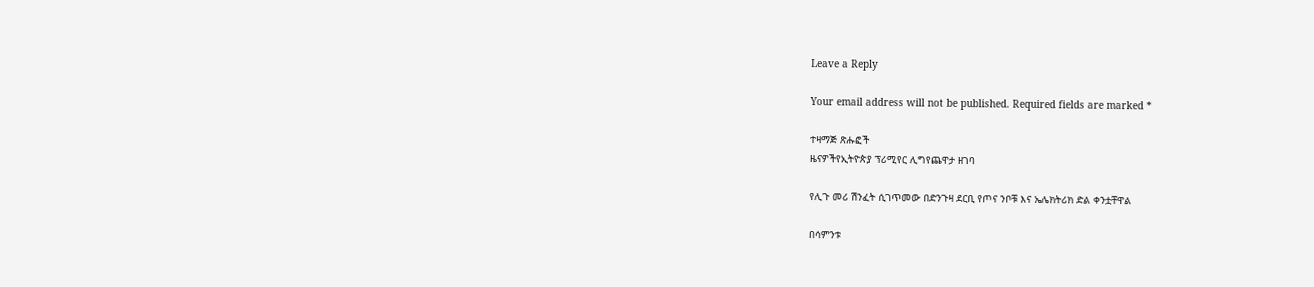Leave a Reply

Your email address will not be published. Required fields are marked *

ተዛማጅ ጽሑፎች
ዜናዎችየኢትዮጵያ ፕሪሚየር ሊግየጨዋታ ዘገባ

የሊጉ መሪ ሽንፈት ሲገጥመው በድንጉዛ ደርቢ የጦና ንቦቹ እና ኤሌክትሪክ ድል ቀንቷቸዋል

በሳምንቱ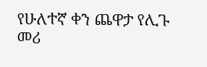የሁለተኛ ቀን ጨዋታ የሊጉ መሪ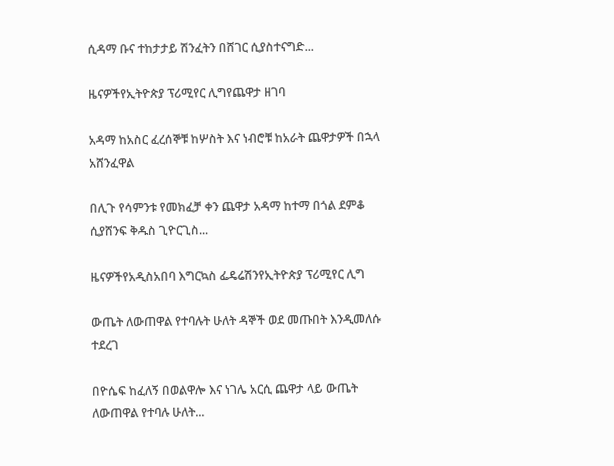ሲዳማ ቡና ተከታታይ ሽንፈትን በሸገር ሲያስተናግድ...

ዜናዎችየኢትዮጵያ ፕሪሚየር ሊግየጨዋታ ዘገባ

አዳማ ከአስር ፈረሰኞቹ ከሦስት እና ነብሮቹ ከአራት ጨዋታዎች በኋላ አሸንፈዋል

በሊጉ የሳምንቱ የመክፈቻ ቀን ጨዋታ አዳማ ከተማ በጎል ደምቆ ሲያሸንፍ ቅዱስ ጊዮርጊስ...

ዜናዎችየአዲስአበባ እግርኳስ ፌዴሬሽንየኢትዮጵያ ፕሪሚየር ሊግ

ውጤት ለውጠዋል የተባሉት ሁለት ዳኞች ወደ መጡበት እንዲመለሱ ተደረገ

በዮሴፍ ከፈለኝ በወልዋሎ እና ነገሌ አርሲ ጨዋታ ላይ ውጤት ለውጠዋል የተባሉ ሁለት...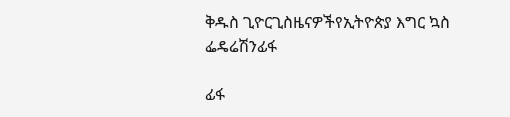ቅዱስ ጊዮርጊስዜናዎችየኢትዮጵያ እግር ኳስ ፌዴሬሽንፊፋ

ፊፋ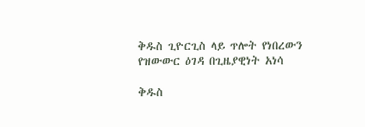ቅዱስ ጊዮርጊስ ላይ ጥሎት የነበረውን የዝውውር ዕገዳ በጊዜያዊነት አነሳ

ቅዱስ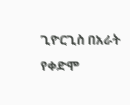ጊዮርጊስ በአራት የቀድሞ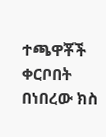ተጫዋቾች ቀርቦበት በነበረው ክስ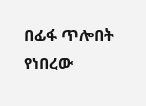በፊፋ ጥሎበት የነበረው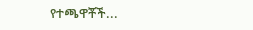የተጫዋቾች...